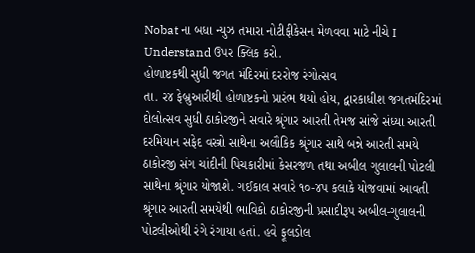Nobat ના બધા ન્યુઝ તમારા નોટીફીકેસન મેળવવા માટે નીચે I Understand ઉપર ક્લિક કરો.
હોળાષ્ટકથી સુધી જગત મંદિરમાં દરરોજ રંગોત્સવ
તા. ર૪ ફેબ્રુઆરીથી હોળાષ્ટકનો પ્રારંભ થયો હોય, દ્વારકાધીશ જગતમંદિરમાં દોલોત્સવ સુધી ઠાકોરજીને સવારે શ્રૃંગાર આરતી તેમજ સાંજે સંધ્યા આરતી દરમિયાન સફેદ વસ્ત્રો સાથેના અલૌકિક શ્રૃંગાર સાથે બન્ને આરતી સમયે ઠાકોરજી સંગ ચાંદીની પિચકારીમાં કેસરજળ તથા અબીલ ગુલાલની પોટલી સાથેના શ્રૃંગાર યોજાશે. ગઈકાલ સવારે ૧૦-૪પ કલાકે યોજવામાં આવતી શ્રૃંગાર આરતી સમયેથી ભાવિકો ઠાકોરજીની પ્રસાદીરૂપ અબીલ-ગુલાલની પોટલીઓથી રંગે રંગાયા હતાં. હવે ફૂલડોલ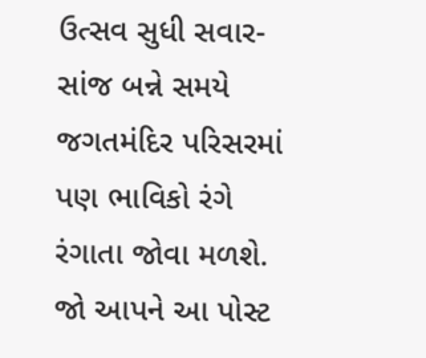ઉત્સવ સુધી સવાર-સાંજ બન્ને સમયે જગતમંદિર પરિસરમાં પણ ભાવિકો રંગે રંગાતા જોવા મળશે.
જો આપને આ પોસ્ટ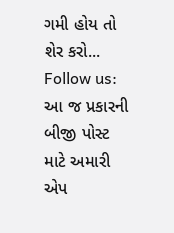ગમી હોય તો શેર કરો...
Follow us: આ જ પ્રકારની બીજી પોસ્ટ માટે અમારી એપ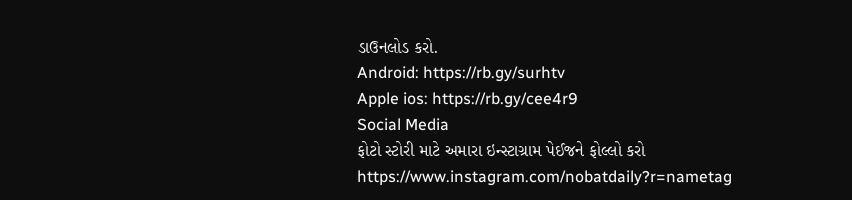ડાઉનલોડ કરો.
Android: https://rb.gy/surhtv
Apple ios: https://rb.gy/cee4r9
Social Media
ફોટો સ્ટોરી માટે અમારા ઇન્સ્ટાગ્રામ પેઈજને ફોલ્લો કરો
https://www.instagram.com/nobatdaily?r=nametag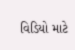વિડિયો માટે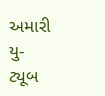અમારી યુ-ટ્યૂબ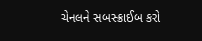ચેનલને સબસ્ક્રાઈબ કરો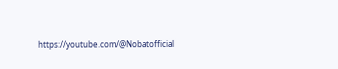https://youtube.com/@Nobatofficial